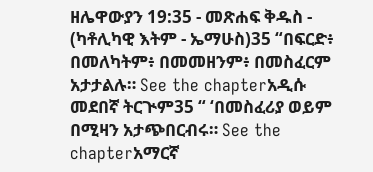ዘሌዋውያን 19:35 - መጽሐፍ ቅዱስ - (ካቶሊካዊ እትም - ኤማሁስ)35 “በፍርድ፥ በመለካትም፥ በመመዘንም፥ በመስፈርም አታታልሉ። See the chapterአዲሱ መደበኛ ትርጒም35 “ ‘በመስፈሪያ ወይም በሚዛን አታጭበርብሩ። See the chapterአማርኛ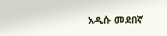አዲሱ መደበኛ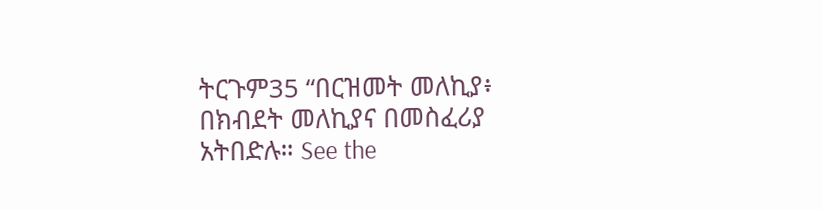ትርጉም35 “በርዝመት መለኪያ፥ በክብደት መለኪያና በመስፈሪያ አትበድሉ። See the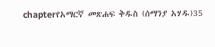chapterየአማርኛ መጽሐፍ ቅዱስ (ሰማንያ አሃዱ)35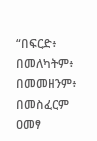“በፍርድ፥ በመለካትም፥ በመመዘንም፥ በመስፈርም ዐመፃ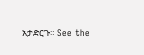አታድርጉ። See the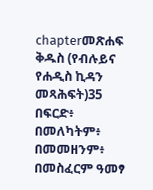chapterመጽሐፍ ቅዱስ (የብሉይና የሐዲስ ኪዳን መጻሕፍት)35 በፍርድ፥ በመለካትም፥ በመመዘንም፥ በመስፈርም ዓመፃ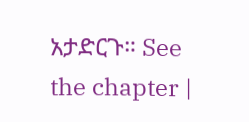አታድርጉ። See the chapter |